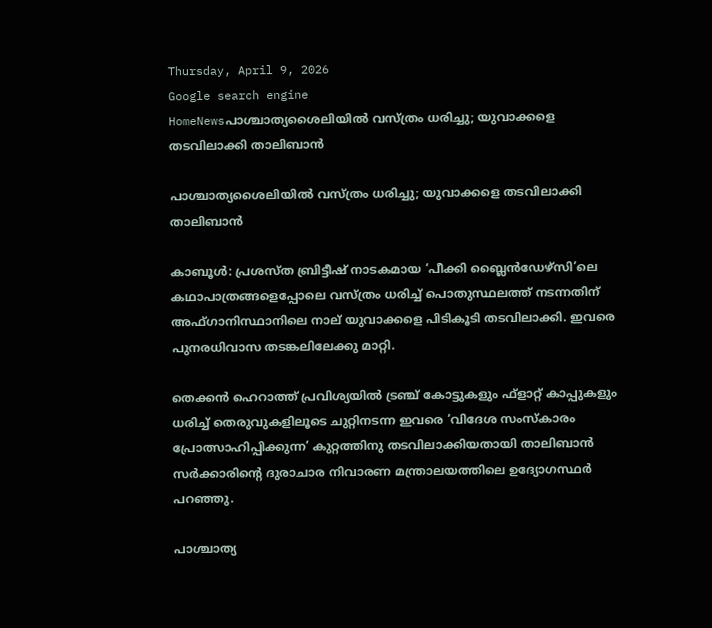Thursday, April 9, 2026
Google search engine
HomeNewsപാശ്ചാത്യശൈലിയില്‍ വസ്ത്രം ധരിച്ചു; യുവാക്കളെ തടവിലാക്കി താലിബാന്‍

പാശ്ചാത്യശൈലിയില്‍ വസ്ത്രം ധരിച്ചു; യുവാക്കളെ തടവിലാക്കി താലിബാന്‍

കാബൂള്‍: പ്രശസ്ത ബ്രിട്ടീഷ് നാടകമായ ‘പീക്കി ബ്ലൈന്‍ഡേഴ്‌സി’ലെ കഥാപാത്രങ്ങളെപ്പോലെ വസ്ത്രം ധരിച്ച് പൊതുസ്ഥലത്ത് നടന്നതിന് അഫ്ഗാനിസ്ഥാനിലെ നാല് യുവാക്കളെ പിടികൂടി തടവിലാക്കി. ഇവരെ പുനരധിവാസ തടങ്കലിലേക്കു മാറ്റി.

തെക്കന്‍ ഹെറാത്ത് പ്രവിശ്യയില്‍ ട്രഞ്ച് കോട്ടുകളും ഫ്ളാറ്റ് കാപ്പുകളും ധരിച്ച് തെരുവുകളിലൂടെ ചുറ്റിനടന്ന ഇവരെ ‘വിദേശ സംസ്‌കാരം പ്രോത്സാഹിപ്പിക്കുന്ന’ കുറ്റത്തിനു തടവിലാക്കിയതായി താലിബാന്‍ സര്‍ക്കാരിന്റെ ദുരാചാര നിവാരണ മന്ത്രാലയത്തിലെ ഉദ്യോഗസ്ഥര്‍ പറഞ്ഞു.

പാശ്ചാത്യ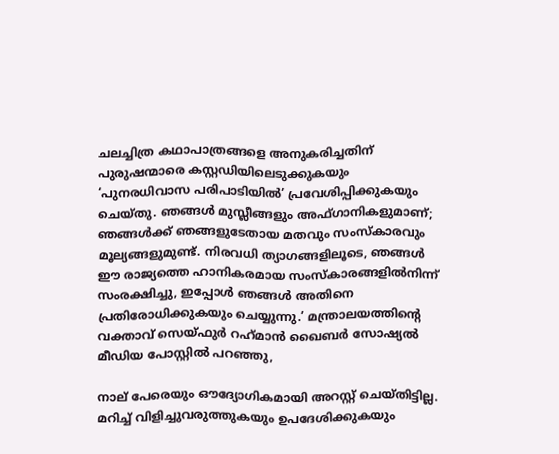ചലച്ചിത്ര കഥാപാത്രങ്ങളെ അനുകരിച്ചതിന് പുരുഷന്മാരെ കസ്റ്റഡിയിലെടുക്കുകയും ‘പുനരധിവാസ പരിപാടിയില്‍’ പ്രവേശിപ്പിക്കുകയും ചെയ്തു. ഞങ്ങള്‍ മുസ്ലീങ്ങളും അഫ്ഗാനികളുമാണ്; ഞങ്ങള്‍ക്ക് ഞങ്ങളുടേതായ മതവും സംസ്‌കാരവും മൂല്യങ്ങളുമുണ്ട്. നിരവധി ത്യാഗങ്ങളിലൂടെ, ഞങ്ങള്‍ ഈ രാജ്യത്തെ ഹാനികരമായ സംസ്‌കാരങ്ങളില്‍നിന്ന് സംരക്ഷിച്ചു, ഇപ്പോള്‍ ഞങ്ങള്‍ അതിനെ പ്രതിരോധിക്കുകയും ചെയ്യുന്നു.’ മന്ത്രാലയത്തിന്റെ വക്താവ് സെയ്ഫുര്‍ റഹ്‌മാന്‍ ഖൈബര്‍ സോഷ്യല്‍ മീഡിയ പോസ്റ്റില്‍ പറഞ്ഞു,

നാല് പേരെയും ഔദ്യോഗികമായി അറസ്റ്റ് ചെയ്തിട്ടില്ല. മറിച്ച് വിളിച്ചുവരുത്തുകയും ഉപദേശിക്കുകയും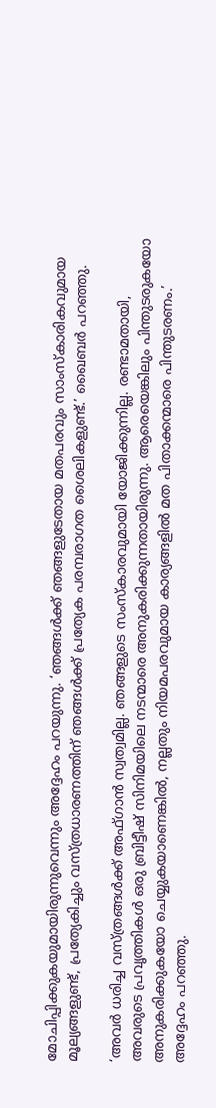മോചിപ്പിക്കുകയുമായിരുന്നുവെന്നും അദ്ദേഹം പറയുന്നു. ‘ഞങ്ങള്‍ക്ക് ഞങ്ങളുടേതായ മതപരവും സാംസ്‌കാരികവുമായ മൂല്യങ്ങളുണ്ട്, പ്രത്യേകിച്ചും വസ്ത്രധാരണത്തിന് ഞങ്ങള്‍ക്ക് പ്രത്യേക പരമ്പരാഗത ശൈലികളുണ്ട്.’ ഖൈബര്‍ പറഞ്ഞു.

‘അവര്‍ ധരിച്ച വസ്ത്രങ്ങള്‍ക്ക് അഫ്ഗാന്‍ സ്വത്വമില്ല. ഞങ്ങളുടെ സംസ്‌കാരവുമായി യോജിക്കുന്നില്ല. രണ്ടാമതായി, അവരുടെ പ്രവൃത്തികള്‍ ഒരു ബ്രിട്ടീഷ് സിനിമയിലെ നടന്മാരെ അനുകരിക്കുന്നതായിരുന്നു. ആരെയെങ്കിലും പിന്തുടരുകയോ അനുകരിക്കുകയോ ചെയ്യുകയാണെങ്കില്‍, നല്ലതും നിയമപരവുമായ കാര്യങ്ങളില്‍ മത പിതാക്കന്മാരെ പിന്തുടരണം.’ അദ്ദേഹം പറഞ്ഞു.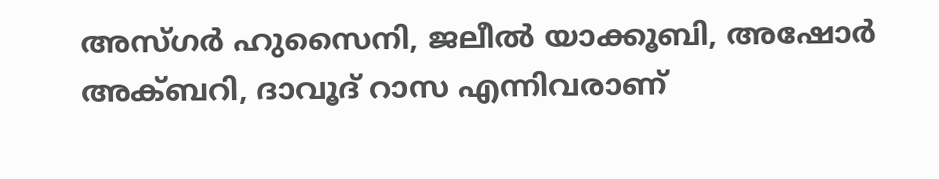അസ്ഗര്‍ ഹുസൈനി, ജലീല്‍ യാക്കൂബി, അഷോര്‍ അക്ബറി, ദാവൂദ് റാസ എന്നിവരാണ്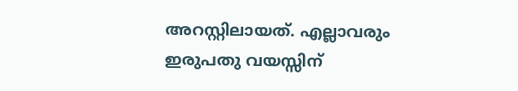അറസ്റ്റിലായത്. എല്ലാവരും ഇരുപതു വയസ്സിന്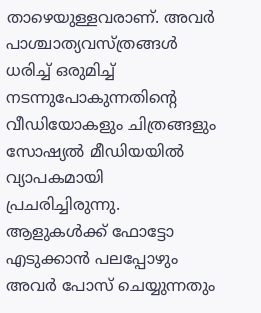താഴെയുള്ളവരാണ്. അവര്‍ പാശ്ചാത്യവസ്ത്രങ്ങള്‍ ധരിച്ച് ഒരുമിച്ച് നടന്നുപോകുന്നതിന്റെ വീഡിയോകളും ചിത്രങ്ങളും സോഷ്യല്‍ മീഡിയയില്‍ വ്യാപകമായി പ്രചരിച്ചിരുന്നു. ആളുകള്‍ക്ക് ഫോട്ടോ എടുക്കാന്‍ പലപ്പോഴും അവര്‍ പോസ് ചെയ്യുന്നതും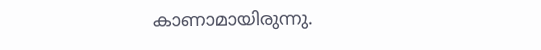കാണാമായിരുന്നു.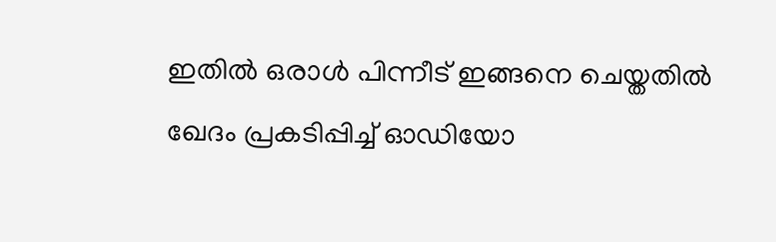ഇതില്‍ ഒരാള്‍ പിന്നീട് ഇങ്ങനെ ചെയ്തതില്‍ ഖേദം പ്രകടിപ്പിച്ച് ഓഡിയോ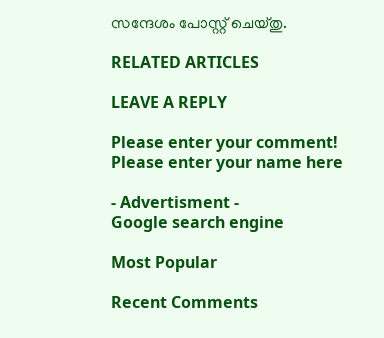സന്ദേശം പോസ്റ്റ് ചെയ്തു.

RELATED ARTICLES

LEAVE A REPLY

Please enter your comment!
Please enter your name here

- Advertisment -
Google search engine

Most Popular

Recent Comments